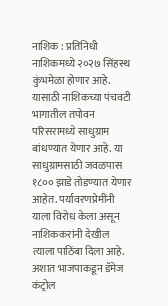नाशिक : प्रतिनिधी
नाशिकमध्ये २०२७ सिंहस्थ कुंभमेळा होणार आहे. यासाठी नाशिकच्या पंचवटी भागातील तपोवन परिसरामध्ये साधुग्राम बांधण्यात येणार आहे. या साधुग्रामसाठी जवळपास १८०० झाडे तोडण्यात येणार आहेत. पर्यावरणप्रेमींनी याला विरोध केला असून नाशिककरांनी देखील त्याला पाठिंबा दिला आहे.
अशात भाजपाकडून डॅमेज कंट्रोल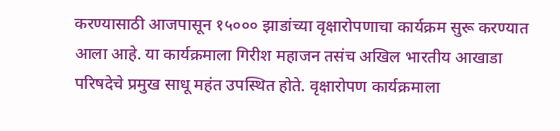करण्यासाठी आजपासून १५००० झाडांच्या वृक्षारोपणाचा कार्यक्रम सुरू करण्यात आला आहे. या कार्यक्रमाला गिरीश महाजन तसंच अखिल भारतीय आखाडा परिषदेचे प्रमुख साधू महंत उपस्थित होते. वृक्षारोपण कार्यक्रमाला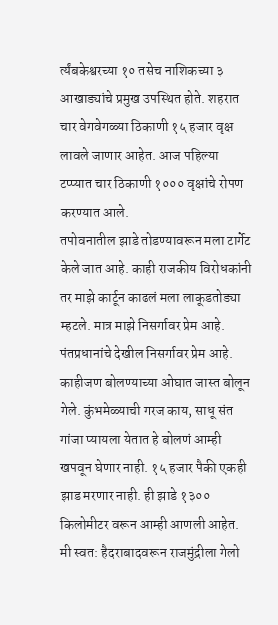र्त्यंबकेश्वरच्या १० तसेच नाशिकच्या ३ आखाड्यांचे प्रमुख उपस्थित होते. शहरात चार वेगवेगळ्या ठिकाणी १५ हजार वृक्ष लावले जाणार आहेत. आज पहिल्या टप्प्यात चार ठिकाणी १००० वृक्षांचे रोपण करण्यात आले.
तपोवनातील झाडे तोडण्यावरून मला टार्गेट केले जात आहे. काही राजकीय विरोधकांनी तर माझे कार्टून काढलं मला लाकूडतोड्या म्हटले. मात्र माझे निसर्गावर प्रेम आहे. पंतप्रधानांचे देखील निसर्गावर प्रेम आहे. काहीजण बोलण्याच्या ओघात जास्त बोलून गेले. कुंभमेळ्याची गरज काय, साधू संत गांजा प्यायला येतात हे बोलणं आम्ही खपवून घेणार नाही. १५ हजार पैकी एकही झाड मरणार नाही. ही झाडे १३०० किलोमीटर वरून आम्ही आणली आहेत. मी स्वत: हैदराबादवरून राजमुंद्रीला गेलो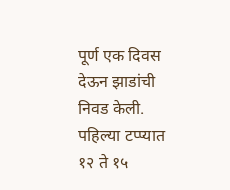पूर्ण एक दिवस देऊन झाडांची निवड केली. पहिल्या टप्प्यात १२ ते १५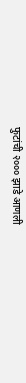फुटांची २००० झाडे आणली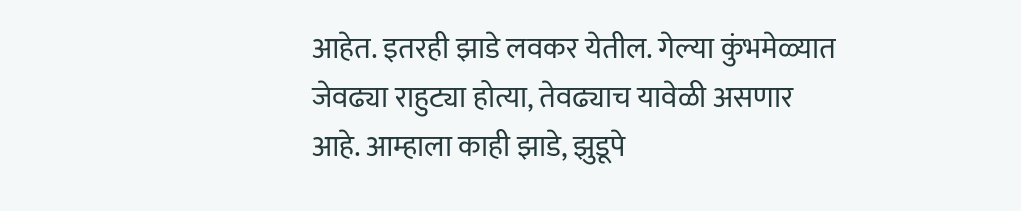आहेत. इतरही झाडे लवकर येतील. गेल्या कुंभमेळ्यात जेवढ्या राहुट्या होत्या, तेवढ्याच यावेळी असणार आहे. आम्हाला काही झाडे, झुडूपे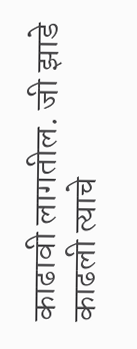काढावी लागतील. जी झाडे काढली त्याचे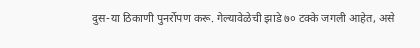दुस-या ठिकाणी पुनर्रोपण करू. गेल्यावेळेची झाडे ७० टक्के जगली आहेत, असे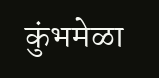कुंभमेळा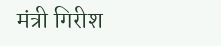मंत्री गिरीश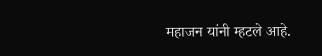महाजन यांनी म्हटले आहे.